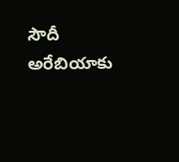సౌదీ అరేబియాకు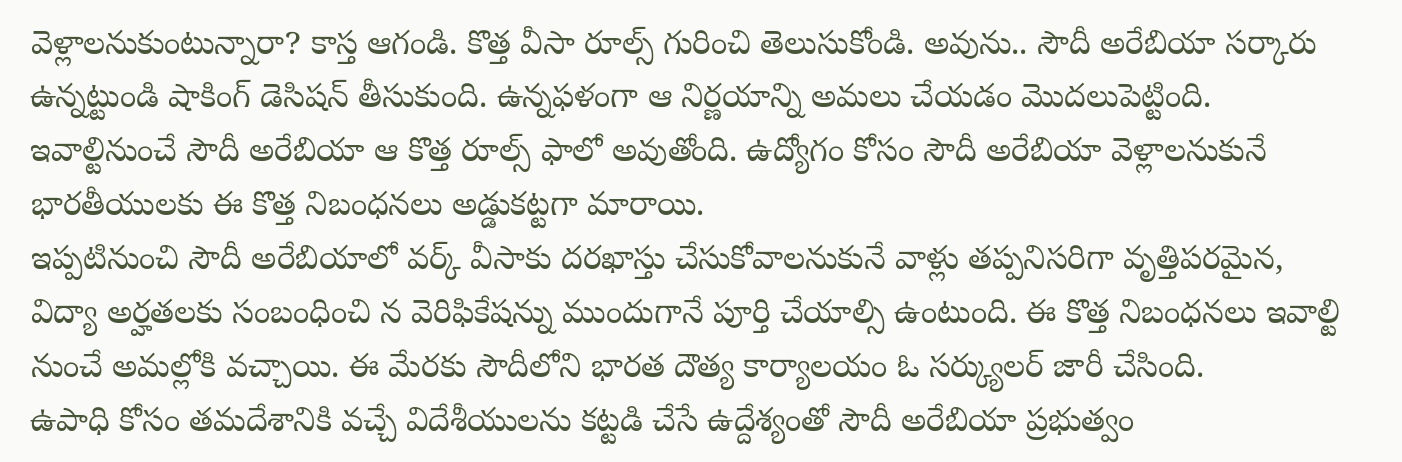వెళ్లాలనుకుంటున్నారా? కాస్త ఆగండి. కొత్త వీసా రూల్స్ గురించి తెలుసుకోండి. అవును.. సౌదీ అరేబియా సర్కారు ఉన్నట్టుండి షాకింగ్ డెసిషన్ తీసుకుంది. ఉన్నఫళంగా ఆ నిర్ణయాన్ని అమలు చేయడం మొదలుపెట్టింది. ఇవాల్టినుంచే సౌదీ అరేబియా ఆ కొత్త రూల్స్ ఫాలో అవుతోంది. ఉద్యోగం కోసం సౌదీ అరేబియా వెళ్లాలనుకునే భారతీయులకు ఈ కొత్త నిబంధనలు అడ్డుకట్టగా మారాయి.
ఇప్పటినుంచి సౌదీ అరేబియాలో వర్క్ వీసాకు దరఖాస్తు చేసుకోవాలనుకునే వాళ్లు తప్పనిసరిగా వృత్తిపరమైన, విద్యా అర్హతలకు సంబంధించి న వెరిఫికేషన్ను ముందుగానే పూర్తి చేయాల్సి ఉంటుంది. ఈ కొత్త నిబంధనలు ఇవాల్టి నుంచే అమల్లోకి వచ్చాయి. ఈ మేరకు సౌదీలోని భారత దౌత్య కార్యాలయం ఓ సర్క్యులర్ జారీ చేసింది.
ఉపాధి కోసం తమదేశానికి వచ్చే విదేశీయులను కట్టడి చేసే ఉద్దేశ్యంతో సౌదీ అరేబియా ప్రభుత్వం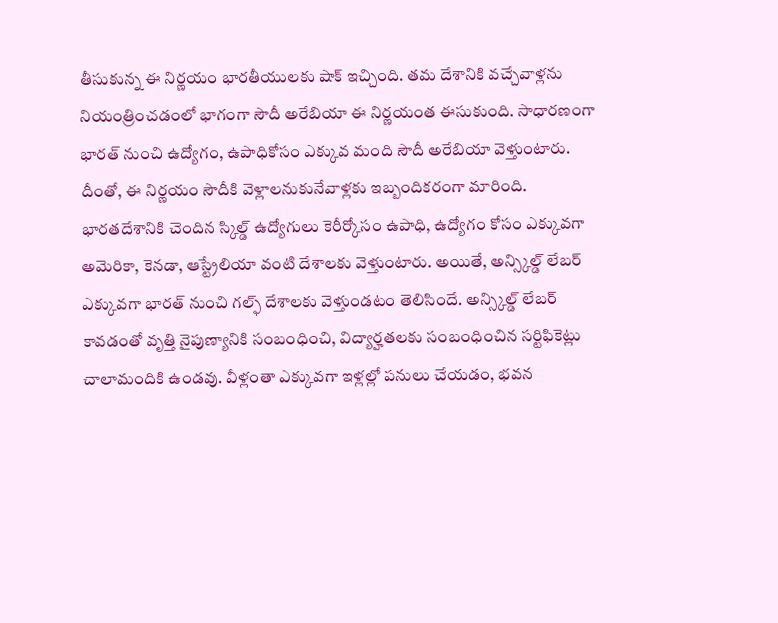తీసుకున్న ఈ నిర్ణయం భారతీయులకు షాక్ ఇచ్చింది. తమ దేశానికి వచ్చేవాళ్లను నియంత్రించడంలో భాగంగా సౌదీ అరేబియా ఈ నిర్ణయంత ఈసుకుంది. సాధారణంగా భారత్ నుంచి ఉద్యోగం, ఉపాధికోసం ఎక్కువ మంది సౌదీ అరేబియా వెళ్తుంటారు. దీంతో, ఈ నిర్ణయం సౌదీకి వెళ్లాలనుకునేవాళ్లకు ఇబ్బందికరంగా మారింది. భారతదేశానికి చెందిన స్కిల్డ్ ఉద్యోగులు కెరీర్కోసం ఉపాధి, ఉద్యోగం కోసం ఎక్కువగా అమెరికా, కెనడా, ఆస్ట్రేలియా వంటి దేశాలకు వెళ్తుంటారు. అయితే, అన్స్కిల్డ్ లేబర్ ఎక్కువగా భారత్ నుంచి గల్ఫ్ దేశాలకు వెళ్తుండటం తెలిసిందే. అన్స్కిల్డ్ లేబర్ కావడంతో వృత్తి నైపుణ్యానికి సంబంధించి, విద్యార్హతలకు సంబంధించిన సర్టిఫికెట్లు చాలామందికి ఉండవు. వీళ్లంతా ఎక్కువగా ఇళ్లల్లో పనులు చేయడం, భవన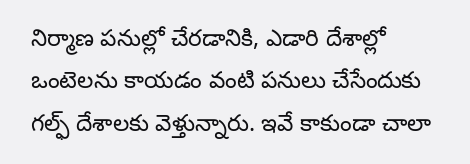నిర్మాణ పనుల్లో చేరడానికి, ఎడారి దేశాల్లో ఒంటెలను కాయడం వంటి పనులు చేసేందుకు గల్ఫ్ దేశాలకు వెళ్తున్నారు. ఇవే కాకుండా చాలా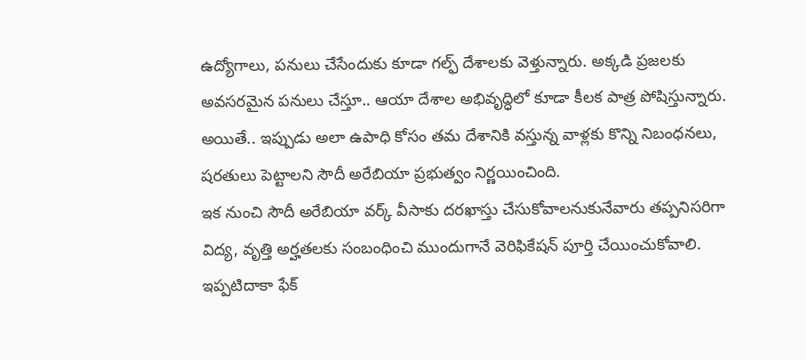ఉద్యోగాలు, పనులు చేసేందుకు కూడా గల్ఫ్ దేశాలకు వెళ్తున్నారు. అక్కడి ప్రజలకు అవసరమైన పనులు చేస్తూ.. ఆయా దేశాల అభివృద్ధిలో కూడా కీలక పాత్ర పోషిస్తున్నారు. అయితే.. ఇప్పుడు అలా ఉపాధి కోసం తమ దేశానికి వస్తున్న వాళ్లకు కొన్ని నిబంధనలు, షరతులు పెట్టాలని సౌదీ అరేబియా ప్రభుత్వం నిర్ణయించింది.
ఇక నుంచి సౌదీ అరేబియా వర్క్ వీసాకు దరఖాస్తు చేసుకోవాలనుకునేవారు తప్పనిసరిగా విద్య, వృత్తి అర్హతలకు సంబంధించి ముందుగానే వెరిఫికేషన్ పూర్తి చేయించుకోవాలి. ఇప్పటిదాకా ఫేక్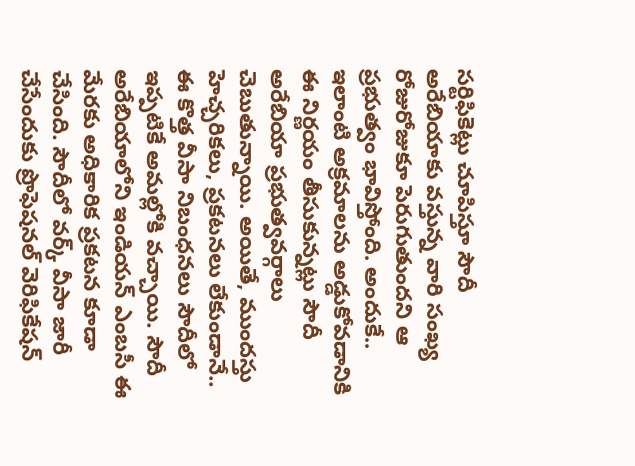సర్టిఫికెట్లు చూపిస్తూ సౌదీ అరేబియాకు వస్తున్న వారి సంఖ్య రోజురోజుకూ పెరుగుతుందని ఆ ప్రభుత్వం భావిస్తోంది. అందుకే.. ఇలాంటి అక్రమాలను అడ్డుకోవడానికి ఈ నిర్ణయం తీసుకున్నట్లు సౌదీ అరేబియా ప్రభుత్వవర్గాలు చెబుతున్నాయి. అయితే, ముందస్తు హెచ్చరికలు, ప్రకటనలు లేకుండానే.. ఈ కొత్త వీసా నిబంధనలు సౌదీలో ఇప్పటికే అమల్లోకి వచ్చాయి. సౌదీ అరేబియాలోని ఇండియన్ ఎంబసీ ఈ మేరకు అధికారిక ప్రకటన కూడా చేసింది. సౌదీలో వర్క్ వీసా జారీ చేసేందుకు ప్రొఫెషనల్ వెరిఫికేషన్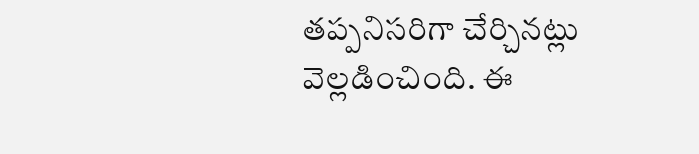తప్పనిసరిగా చేర్చినట్లు వెల్లడించింది. ఈ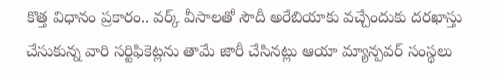కొత్త విధానం ప్రకారం.. వర్క్ వీసాలతో సౌదీ అరేబియాకు వచ్చేందుకు దరఖాస్తు చేసుకున్న వారి సర్టిఫికెట్లను తామే జారీ చేసినట్లు ఆయా మ్యాన్పవర్ సంస్థలు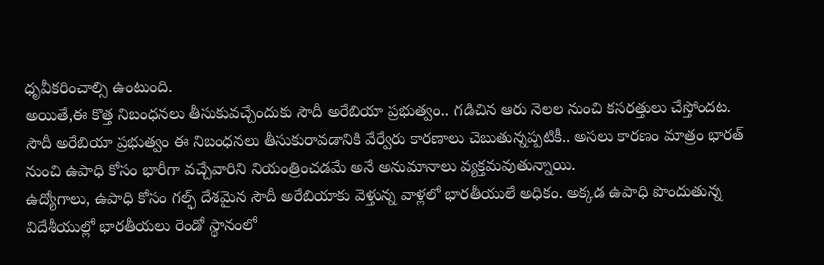ధృవీకరించాల్సి ఉంటుంది.
అయితే,ఈ కొత్త నిబంధనలు తీసుకువచ్చేందుకు సౌదీ అరేబియా ప్రభుత్వం.. గడిచిన ఆరు నెలల నుంచి కసరత్తులు చేస్తోందట. సౌదీ అరేబియా ప్రభుత్వం ఈ నిబంధనలు తీసుకురావడానికి వేర్వేరు కారణాలు చెబుతున్నప్పటికీ.. అసలు కారణం మాత్రం భారత్ నుంచి ఉపాధి కోసం భారీగా వచ్చేవారిని నియంత్రించడమే అనే అనుమానాలు వ్యక్తమవుతున్నాయి.
ఉద్యోగాలు, ఉపాధి కోసం గల్ఫ్ దేశమైన సౌదీ అరేబియాకు వెళ్తున్న వాళ్లలో భారతీయులే అధికం. అక్కడ ఉపాధి పొందుతున్న విదేశీయుల్లో భారతీయలు రెండో స్థానంలో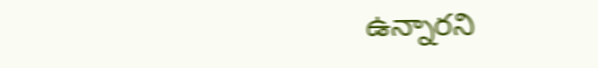ఉన్నారని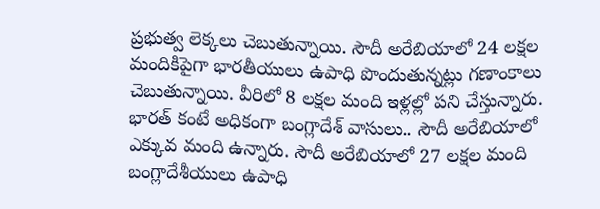ప్రభుత్వ లెక్కలు చెబుతున్నాయి. సౌదీ అరేబియాలో 24 లక్షల మందికిపైగా భారతీయులు ఉపాధి పొందుతున్నట్లు గణాంకాలు చెబుతున్నాయి. వీరిలో 8 లక్షల మంది ఇళ్లల్లో పని చేస్తున్నారు. భారత్ కంటే అధికంగా బంగ్లాదేశ్ వాసులు.. సౌదీ అరేబియాలో ఎక్కువ మంది ఉన్నారు. సౌదీ అరేబియాలో 27 లక్షల మంది బంగ్లాదేశీయులు ఉపాధి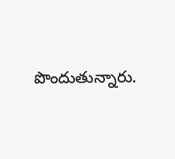పొందుతున్నారు.